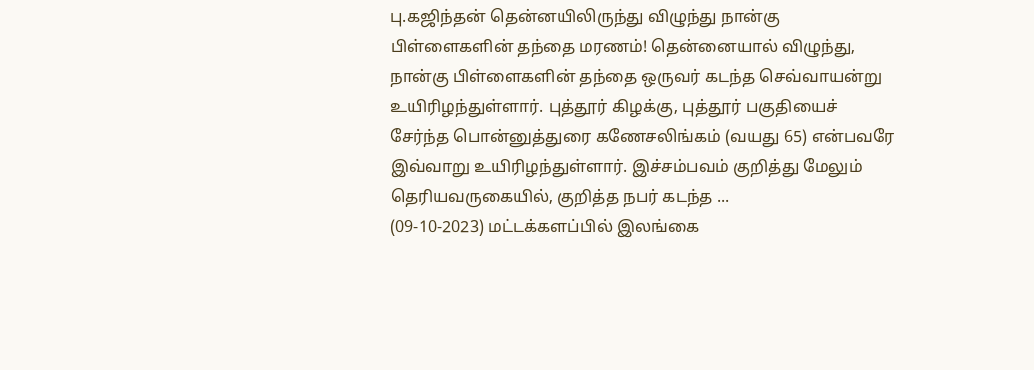பு.கஜிந்தன் தென்னயிலிருந்து விழுந்து நான்கு பிள்ளைகளின் தந்தை மரணம்! தென்னையால் விழுந்து, நான்கு பிள்ளைகளின் தந்தை ஒருவர் கடந்த செவ்வாயன்று உயிரிழந்துள்ளார். புத்தூர் கிழக்கு, புத்தூர் பகுதியைச் சேர்ந்த பொன்னுத்துரை கணேசலிங்கம் (வயது 65) என்பவரே இவ்வாறு உயிரிழந்துள்ளார். இச்சம்பவம் குறித்து மேலும் தெரியவருகையில், குறித்த நபர் கடந்த ...
(09-10-2023) மட்டக்களப்பில் இலங்கை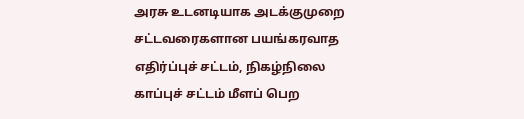அரசு உடனடியாக அடக்குமுறை சட்டவரைகளான பயங்கரவாத எதிர்ப்புச் சட்டம், நிகழ்நிலை காப்புச் சட்டம் மீளப் பெற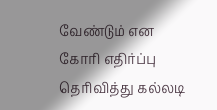வேண்டும் என கோரி எதிர்ப்பு தெரிவித்து கல்லடி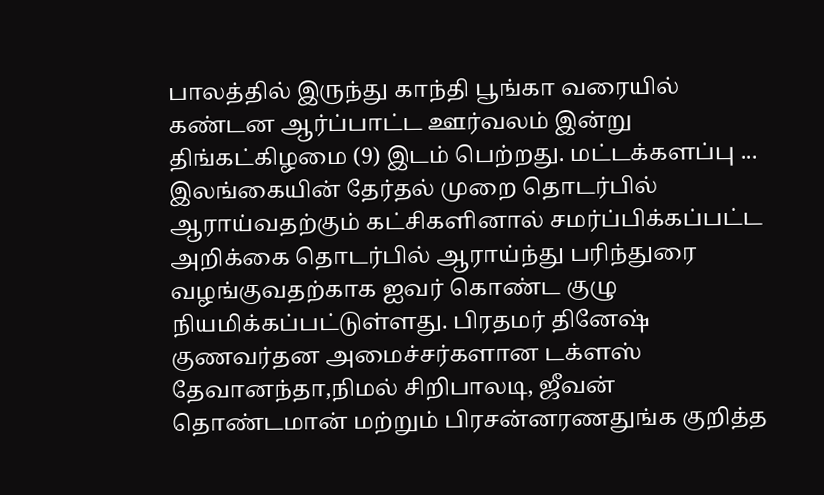பாலத்தில் இருந்து காந்தி பூங்கா வரையில் கண்டன ஆர்ப்பாட்ட ஊர்வலம் இன்று திங்கட்கிழமை (9) இடம் பெற்றது. மட்டக்களப்பு ...
இலங்கையின் தேர்தல் முறை தொடர்பில் ஆராய்வதற்கும் கட்சிகளினால் சமர்ப்பிக்கப்பட்ட அறிக்கை தொடர்பில் ஆராய்ந்து பரிந்துரை வழங்குவதற்காக ஐவர் கொண்ட குழு நியமிக்கப்பட்டுள்ளது. பிரதமர் தினேஷ் குணவர்தன அமைச்சர்களான டக்ளஸ் தேவானந்தா,நிமல் சிறிபாலடி, ஜீவன் தொண்டமான் மற்றும் பிரசன்னரணதுங்க குறித்த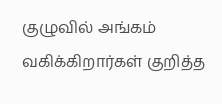குழுவில் அங்கம் வகிக்கிறார்கள் குறித்த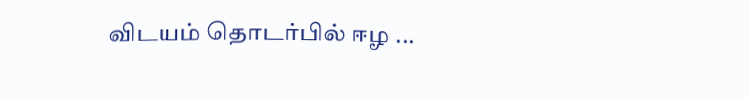விடயம் தொடர்பில் ஈழ ...